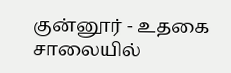குன்னூர் - உதகை சாலையில்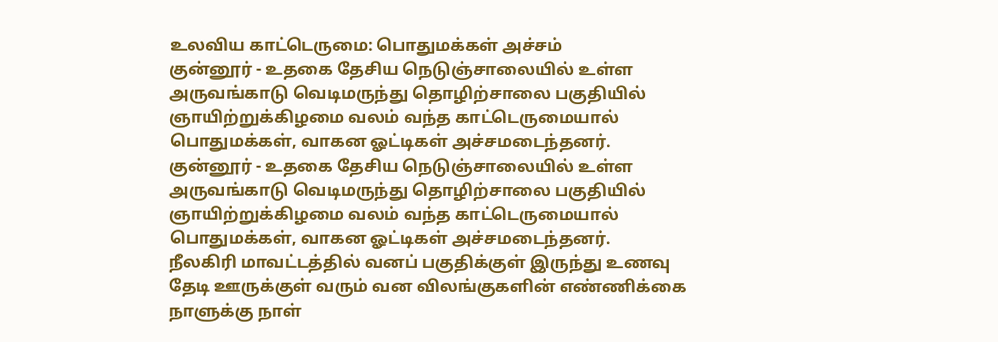உலவிய காட்டெருமை: பொதுமக்கள் அச்சம்
குன்னூர் - உதகை தேசிய நெடுஞ்சாலையில் உள்ள அருவங்காடு வெடிமருந்து தொழிற்சாலை பகுதியில் ஞாயிற்றுக்கிழமை வலம் வந்த காட்டெருமையால் பொதுமக்கள், வாகன ஓட்டிகள் அச்சமடைந்தனர்.
குன்னூர் - உதகை தேசிய நெடுஞ்சாலையில் உள்ள அருவங்காடு வெடிமருந்து தொழிற்சாலை பகுதியில் ஞாயிற்றுக்கிழமை வலம் வந்த காட்டெருமையால் பொதுமக்கள், வாகன ஓட்டிகள் அச்சமடைந்தனர்.
நீலகிரி மாவட்டத்தில் வனப் பகுதிக்குள் இருந்து உணவு தேடி ஊருக்குள் வரும் வன விலங்குகளின் எண்ணிக்கை நாளுக்கு நாள்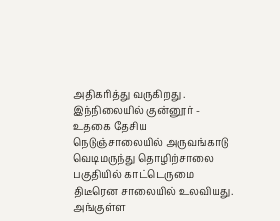அதிகரித்து வருகிறது . இந்நிலையில் குன்னூர் - உதகை தேசிய நெடுஞ்சாலையில் அருவங்காடு வெடிமருந்து தொழிற்சாலை பகுதியில் காட்டெருமை திடீரென சாலையில் உலவியது.
அங்குள்ள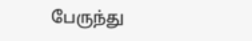பேருந்து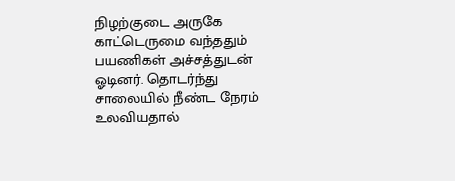நிழற்குடை அருகே காட்டெருமை வந்ததும் பயணிகள் அச்சத்துடன் ஓடினர். தொடர்ந்து சாலையில் நீண்ட நேரம் உலவியதால்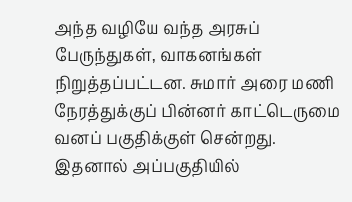அந்த வழியே வந்த அரசுப் பேருந்துகள், வாகனங்கள் நிறுத்தப்பட்டன. சுமார் அரை மணி நேரத்துக்குப் பின்னர் காட்டெருமை வனப் பகுதிக்குள் சென்றது. இதனால் அப்பகுதியில்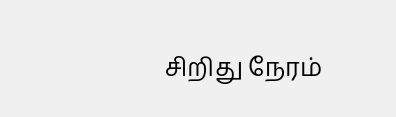சிறிது நேரம்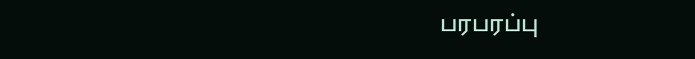பரபரப்பு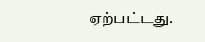ஏற்பட்டது.